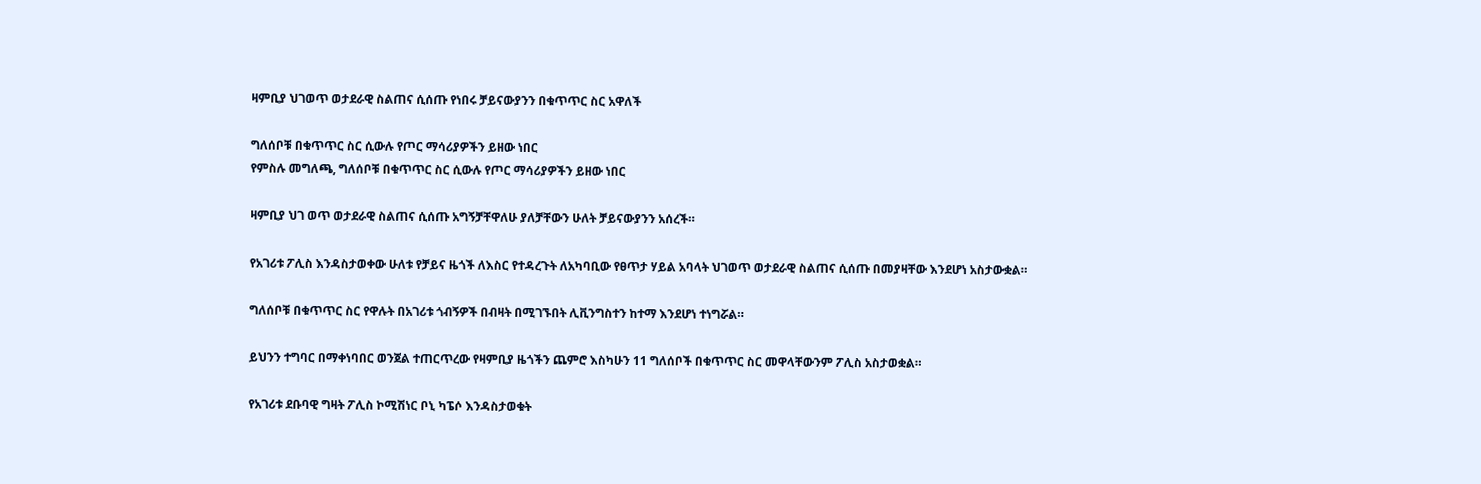ዛምቢያ ህገወጥ ወታደራዊ ስልጠና ሲሰጡ የነበሩ ቻይናውያንን በቁጥጥር ስር አዋለች

ግለሰቦቹ በቁጥጥር ስር ሲውሉ የጦር ማሳሪያዎችን ይዘው ነበር
የምስሉ መግለጫ, ግለሰቦቹ በቁጥጥር ስር ሲውሉ የጦር ማሳሪያዎችን ይዘው ነበር

ዛምቢያ ህገ ወጥ ወታደራዊ ስልጠና ሲሰጡ አግኝቻቸዋለሁ ያለቻቸውን ሁለት ቻይናውያንን አሰረች።

የአገሪቱ ፖሊስ እንዳስታወቀው ሁለቱ የቻይና ዜጎች ለእስር የተዳረጉት ለአካባቢው የፀጥታ ሃይል አባላት ህገወጥ ወታደራዊ ስልጠና ሲሰጡ በመያዛቸው እንደሆነ አስታውቋል።

ግለሰቦቹ በቁጥጥር ስር የዋሉት በአገሪቱ ጎብኝዎች በብዛት በሚገኙበት ሊቪንግስተን ከተማ እንደሆነ ተነግሯል።

ይህንን ተግባር በማቀነባበር ወንጀል ተጠርጥረው የዛምቢያ ዜጎችን ጨምሮ እስካሁን 11 ግለሰቦች በቁጥጥር ስር መዋላቸውንም ፖሊስ አስታወቋል።

የአገሪቱ ደቡባዊ ግዛት ፖሊስ ኮሚሽነር ቦኒ ካፔሶ እንዳስታወቁት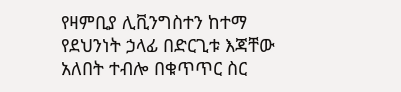የዛምቢያ ሊቪንግስተን ከተማ የደህንነት ኃላፊ በድርጊቱ እጃቸው አለበት ተብሎ በቁጥጥር ስር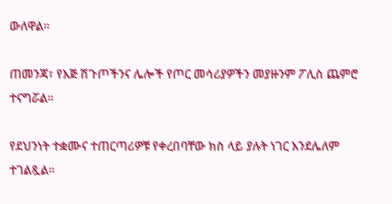ውለዋል።

ጠመንጃ፣ የእጅ ሽጉጦችንና ሌሎች የጦር መሳሪያዎችን መያዙንም ፖሊስ ጨምሮ ተናግሯል።

የደህንነት ተቋሙና ተጠርጣሪዎቹ የቀረበባቸው ክስ ላይ ያሉት ነገር እንደሌለም ተገልጿል።